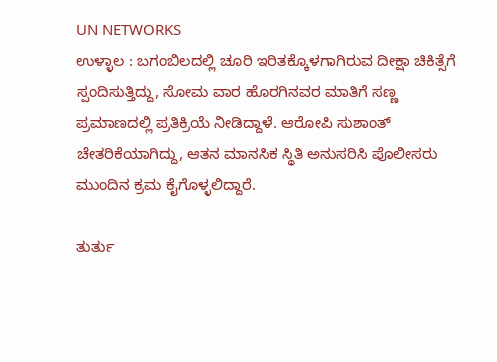UN NETWORKS
ಉಳ್ಳಾಲ : ಬಗಂಬಿಲದಲ್ಲಿ ಚೂರಿ ಇರಿತಕ್ಕೊಳಗಾಗಿರುವ ದೀಕ್ಷಾ ಚಿಕಿತ್ಸೆಗೆ ಸ್ಪಂದಿಸುತ್ತಿದ್ದು, ಸೋಮ ವಾರ ಹೊರಗಿನವರ ಮಾತಿಗೆ ಸಣ್ಣ ಪ್ರಮಾಣದಲ್ಲಿ ಪ್ರತಿಕ್ರಿಯೆ ನೀಡಿದ್ದಾಳೆ. ಆರೋಪಿ ಸುಶಾಂತ್ ಚೇತರಿಕೆಯಾಗಿದ್ದು, ಆತನ ಮಾನಸಿಕ ಸ್ಥಿತಿ ಅನುಸರಿಸಿ ಪೊಲೀಸರು ಮುಂದಿನ ಕ್ರಮ ಕೈಗೊಳ್ಳಲಿದ್ದಾರೆ.

ತುರ್ತು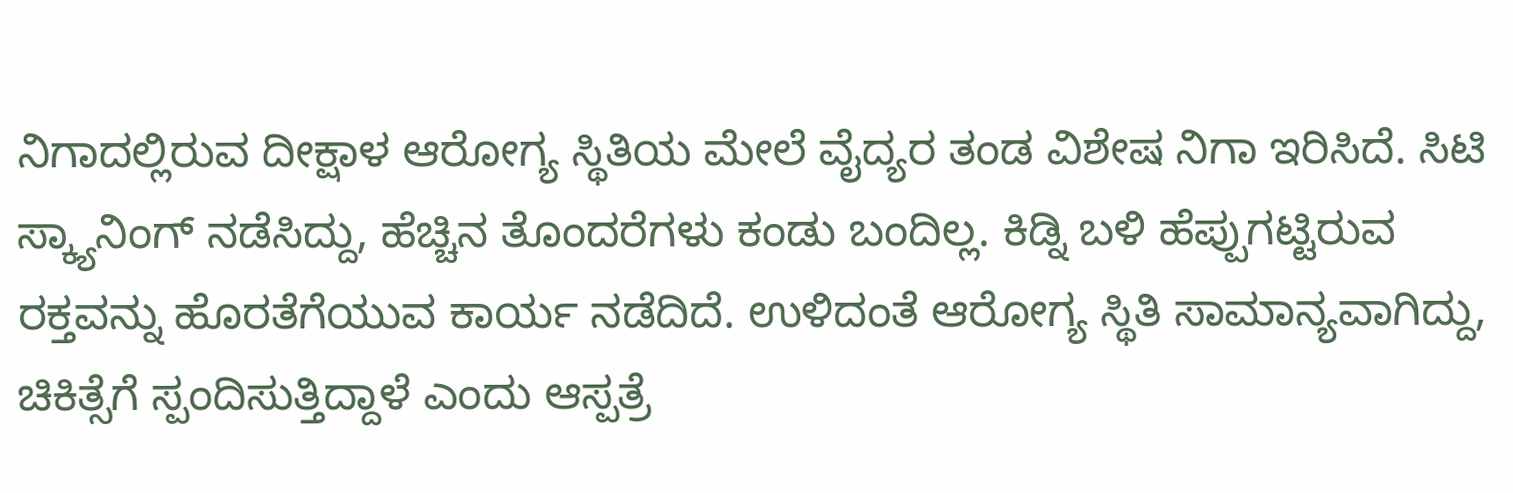ನಿಗಾದಲ್ಲಿರುವ ದೀಕ್ಷಾಳ ಆರೋಗ್ಯ ಸ್ಥಿತಿಯ ಮೇಲೆ ವೈದ್ಯರ ತಂಡ ವಿಶೇಷ ನಿಗಾ ಇರಿಸಿದೆ. ಸಿಟಿ ಸ್ಕ್ಯಾನಿಂಗ್ ನಡೆಸಿದ್ದು, ಹೆಚ್ಚಿನ ತೊಂದರೆಗಳು ಕಂಡು ಬಂದಿಲ್ಲ. ಕಿಡ್ನಿ ಬಳಿ ಹೆಪ್ಪುಗಟ್ಟಿರುವ ರಕ್ತವನ್ನು ಹೊರತೆಗೆಯುವ ಕಾರ್ಯ ನಡೆದಿದೆ. ಉಳಿದಂತೆ ಆರೋಗ್ಯ ಸ್ಥಿತಿ ಸಾಮಾನ್ಯವಾಗಿದ್ದು, ಚಿಕಿತ್ಸೆಗೆ ಸ್ಪಂದಿಸುತ್ತಿದ್ದಾಳೆ ಎಂದು ಆಸ್ಪತ್ರೆ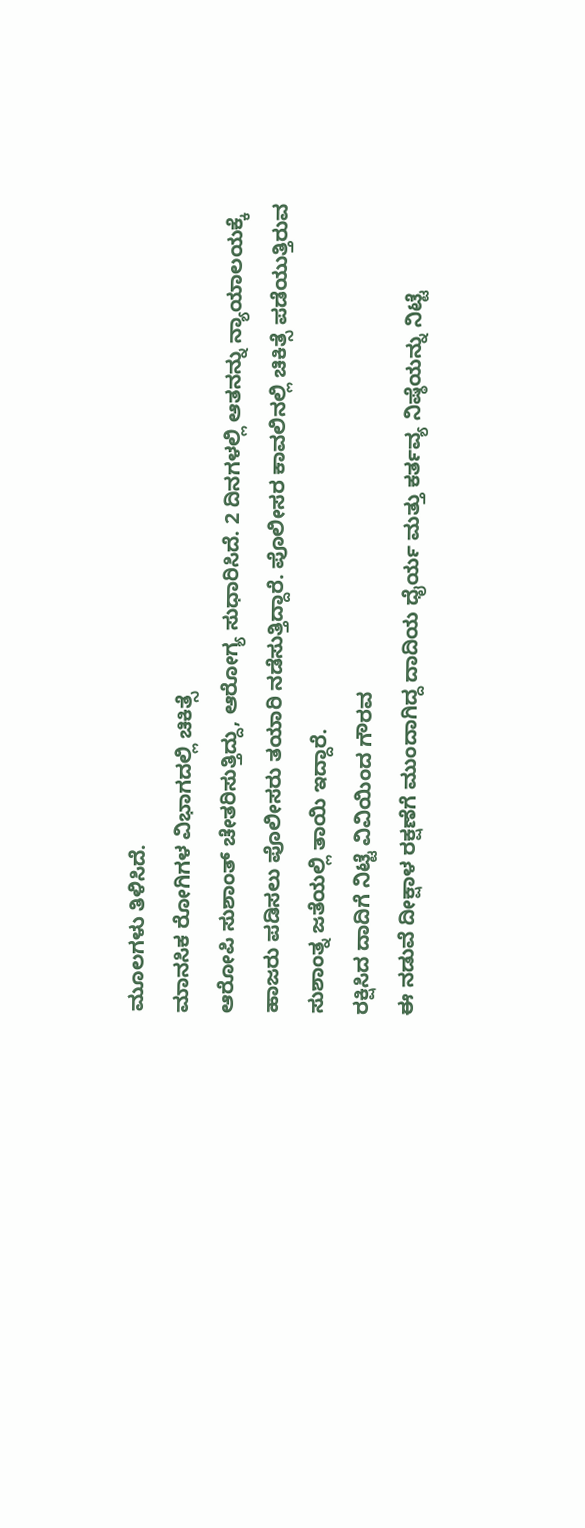ಮೂಲಗಳು ತಿಳಿಸಿದೆ.
ಮಾನಸಿಕ ರೋಗಿಗಳ ವಿಭಾಗದಲ್ಲಿ ಚಿಕಿತ್ಸೆ
ಆರೋಪಿ ಸುಶಾಂತ್ ಚೇತರಿಸುತ್ತಿದ್ದು, ಆರೋಗ್ಯ ಸುಧಾರಿಸಿದೆ. 2 ದಿನಗಳಲ್ಲಿ ಆತನನ್ನು ನ್ಯಾಯಾಲಯಕ್ಕೆ ಹಾಜರು ಪಡಿಸಲು ಪೊಲೀಸರು ತಯಾರಿ ನಡೆಸುತ್ತಿದ್ದಾರೆ. ಪೊಲೀಸರ ಕಾವಲಿನಲ್ಲಿ ಚಿಕಿತ್ಸೆ ಪಡೆಯುತ್ತಿರುವ ಸುಶಾಂತ್ನ ಜತೆಯಲ್ಲಿ ತಾಯಿ ಇದ್ದಾರೆ.
ರಕ್ಷಿಸಿದ ದಾದಿಗೆ ನಿಟ್ಟೆ ವಿವಿಯಿಂದ ಗೌರವ
ಈ ನಡುವೆ ದೀಕ್ಷಾಳ ರಕ್ಷಣೆಗೆ ಮುಂದಾಗಿದ್ದ ದಾದಿಯ ಧೈರ್ಯ ಮತ್ತು ಕರ್ತವ್ಯ ನಿಷ್ಠೆಯನ್ನು ನಿಟ್ಟೆ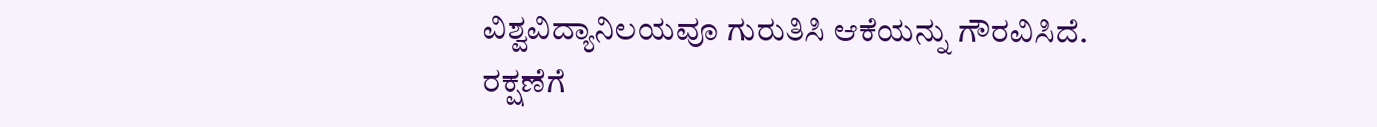ವಿಶ್ವವಿದ್ಯಾನಿಲಯವೂ ಗುರುತಿಸಿ ಆಕೆಯನ್ನು ಗೌರವಿಸಿದೆ.
ರಕ್ಷಣೆಗೆ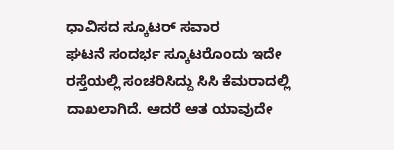ಧಾವಿಸದ ಸ್ಕೂಟರ್ ಸವಾರ
ಘಟನೆ ಸಂದರ್ಭ ಸ್ಕೂಟರೊಂದು ಇದೇ ರಸ್ತೆಯಲ್ಲಿ ಸಂಚರಿಸಿದ್ದು ಸಿಸಿ ಕೆಮರಾದಲ್ಲಿ ದಾಖಲಾಗಿದೆ. ಆದರೆ ಆತ ಯಾವುದೇ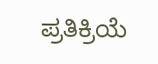ಪ್ರತಿಕ್ರಿಯೆ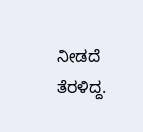ನೀಡದೆ ತೆರಳಿದ್ದ.